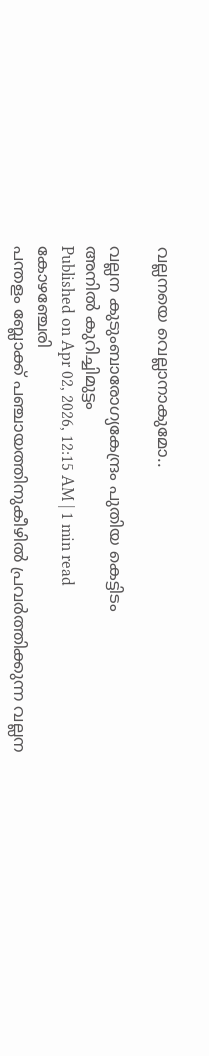വല്ലനയെ വെല്ലാനാകുമോ..

വല്ലന കുടുംബാരോഗ്യകേന്ദ്രം പുതിയ കെട്ടിടം
അനിൽ കുറിച്ചിമുട്ടം
Published on Apr 02, 2026, 12:15 AM | 1 min read
കോഴഞ്ചേരി
പന്തളം ബ്ലോക്ക് പഞ്ചായത്തിനുകീഴിൽ പ്രവർത്തിക്കുന്ന വല്ലന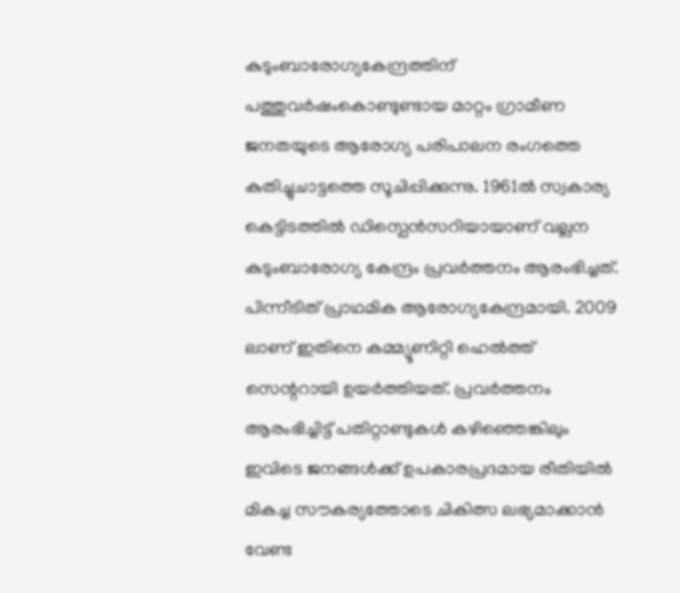കുടുംബാരോഗ്യകേന്ദ്രത്തിന് പത്തുവർഷംകൊണ്ടുണ്ടായ മാറ്റം ഗ്രാമീണ ജനതയുടെ ആരോഗ്യ പരിപാലന രംഗത്തെ കുതിച്ചുചാട്ടത്തെ സൂചിപ്പിക്കുന്നു. 1961ൽ സ്വകാര്യ കെട്ടിടത്തിൽ ഡിസ്പെൻസറിയായാണ് വല്ലന കുടുംബാരോഗ്യ കേന്ദ്രം പ്രവർത്തനം ആരംഭിച്ചത്. പിന്നീടിത് പ്രാഥമിക ആരോഗ്യകേന്ദ്രമായി. 2009 ലാണ് ഇതിനെ കമ്മ്യൂണിറ്റി ഹെൽത്ത് സെന്ററായി ഉയർത്തിയത്. പ്രവർത്തനം ആരംഭിച്ചിട്ട് പതിറ്റാണ്ടുകൾ കഴിഞ്ഞെങ്കിലും ഇവിടെ ജനങ്ങൾക്ക് ഉപകാരപ്രദമായ രീതിയിൽ മികച്ച സൗകര്യത്തോടെ ചികിത്സ ലഭ്യമാക്കാൻ വേണ്ട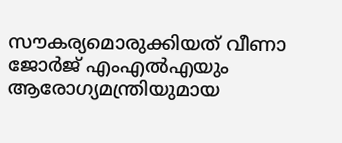സൗകര്യമൊരുക്കിയത് വീണാ ജോർജ് എംഎൽഎയും ആരോഗ്യമന്ത്രിയുമായ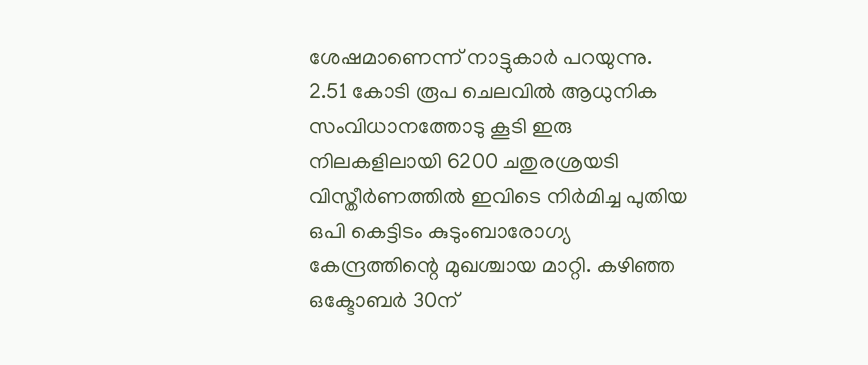ശേഷമാണെന്ന് നാട്ടുകാർ പറയുന്നു.
2.51 കോടി രൂപ ചെലവിൽ ആധുനിക സംവിധാനത്തോടു കൂടി ഇരു നിലകളിലായി 6200 ചതുരശ്രയടി വിസ്തീർണത്തിൽ ഇവിടെ നിർമിച്ച പുതിയ ഒപി കെട്ടിടം കുടുംബാരോഗ്യ കേന്ദ്രത്തിന്റെ മുഖശ്ചായ മാറ്റി. കഴിഞ്ഞ ഒക്ടോബർ 30ന്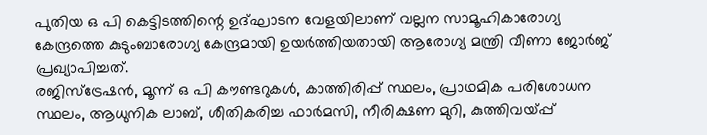പുതിയ ഒ പി കെട്ടിടത്തിന്റെ ഉദ്ഘാടന വേളയിലാണ് വല്ലന സാമൂഹികാരോഗ്യ കേന്ദ്രത്തെ കുടുംബാരോഗ്യ കേന്ദ്രമായി ഉയർത്തിയതായി ആരോഗ്യ മന്ത്രി വീണാ ജോർജ് പ്രഖ്യാപിച്ചത്.
രജിസ്ട്രേഷൻ, മൂന്ന് ഒ പി കൗണ്ടറുകൾ, കാത്തിരിപ്പ് സ്ഥലം, പ്രാഥമിക പരിശോധന സ്ഥലം, ആധുനിക ലാബ്, ശീതികരിച്ച ഫാർമസി, നീരിക്ഷണ മുറി, കുത്തിവയ്പ്പ്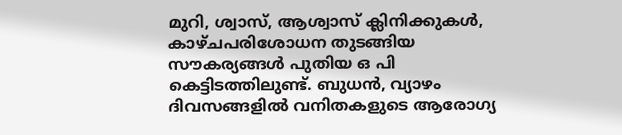മുറി, ശ്വാസ്, ആശ്വാസ് ക്ലിനിക്കുകൾ, കാഴ്ചപരിശോധന തുടങ്ങിയ സൗകര്യങ്ങൾ പുതിയ ഒ പി കെട്ടിടത്തിലുണ്ട്. ബുധൻ, വ്യാഴം ദിവസങ്ങളിൽ വനിതകളുടെ ആരോഗ്യ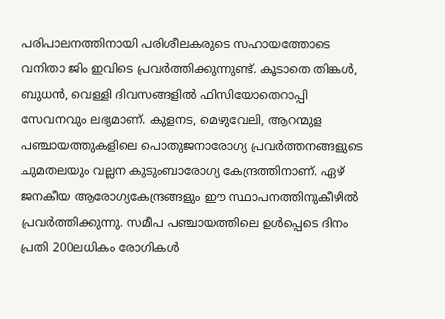പരിപാലനത്തിനായി പരിശീലകരുടെ സഹായത്തോടെ വനിതാ ജിം ഇവിടെ പ്രവർത്തിക്കുന്നുണ്ട്. കൂടാതെ തിങ്കൾ, ബുധൻ, വെള്ളി ദിവസങ്ങളിൽ ഫിസിയോതെറാപ്പി സേവനവും ലഭ്യമാണ്. കുളനട, മെഴുവേലി, ആറന്മുള പഞ്ചായത്തുകളിലെ പൊതുജനാരോഗ്യ പ്രവർത്തനങ്ങളുടെ ചുമതലയും വല്ലന കുടുംബാരോഗ്യ കേന്ദ്രത്തിനാണ്. ഏഴ് ജനകീയ ആരോഗ്യകേന്ദ്രങ്ങളും ഈ സ്ഥാപനത്തിനുകീഴിൽ പ്രവർത്തിക്കുന്നു. സമീപ പഞ്ചായത്തിലെ ഉൾപ്പെടെ ദിനം പ്രതി 200ലധികം രോഗികൾ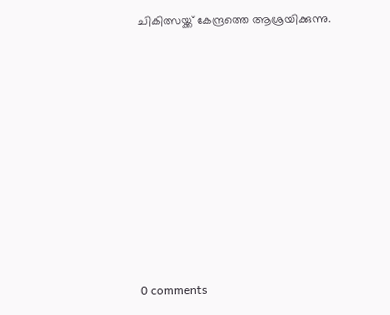ചികിത്സയ്ക്ക് കേന്ദ്രത്തെ ആശ്രയിക്കുന്നു.










0 comments